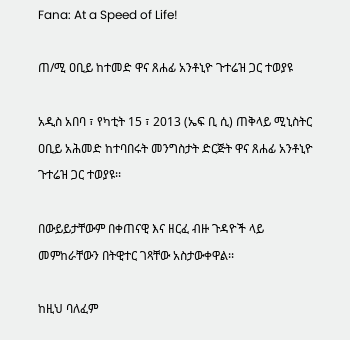Fana: At a Speed of Life!

ጠ/ሚ ዐቢይ ከተመድ ዋና ጸሐፊ አንቶኒዮ ጉተሬዝ ጋር ተወያዩ

አዲስ አበባ ፣ የካቲት 15 ፣ 2013 (ኤፍ ቢ ሲ) ጠቅላይ ሚኒስትር ዐቢይ አሕመድ ከተባበሩት መንግስታት ድርጅት ዋና ጸሐፊ አንቶኒዮ ጉተሬዝ ጋር ተወያዩ፡፡

በውይይታቸውም በቀጠናዊ እና ዘርፈ ብዙ ጉዳዮች ላይ መምከራቸውን በትዊተር ገጻቸው አስታውቀዋል፡፡

ከዚህ ባለፈም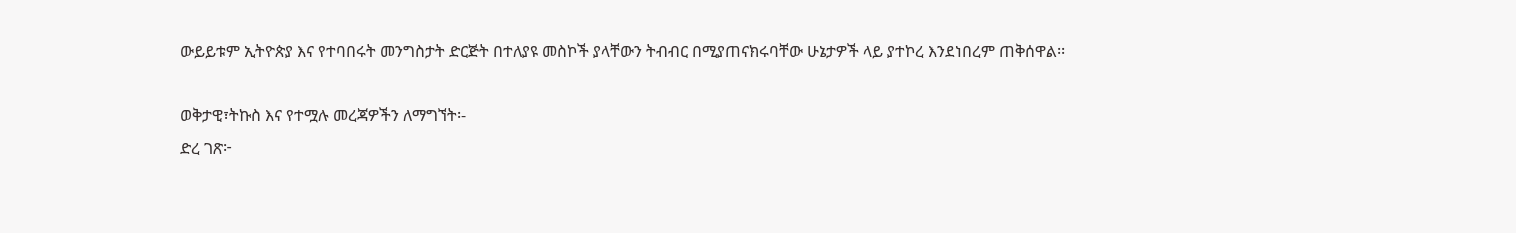ውይይቱም ኢትዮጵያ እና የተባበሩት መንግስታት ድርጅት በተለያዩ መስኮች ያላቸውን ትብብር በሚያጠናክሩባቸው ሁኔታዎች ላይ ያተኮረ እንደነበረም ጠቅሰዋል፡፡

ወቅታዊ፣ትኩስ እና የተሟሉ መረጃዎችን ለማግኘት፡-
ድረ ገጽ፦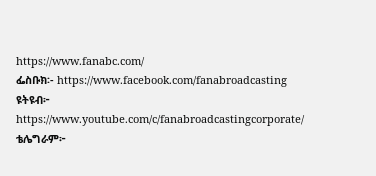https://www.fanabc.com/
ፌስቡክ፡- https://www.facebook.com/fanabroadcasting
ዩትዩብ፦ https://www.youtube.com/c/fanabroadcastingcorporate/
ቴሌግራም፦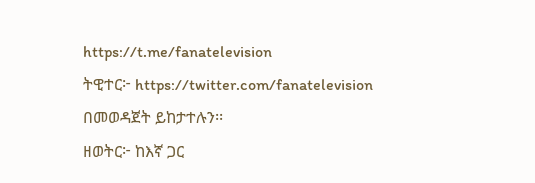https://t.me/fanatelevision
ትዊተር፦ https://twitter.com/fanatelevision በመወዳጀት ይከታተሉን፡፡
ዘወትር፦ ከእኛ ጋር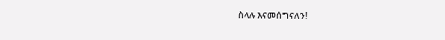ስላሉ እናመሰግናለን!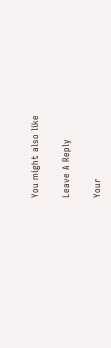You might also like

Leave A Reply

Your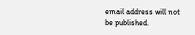email address will not be published.